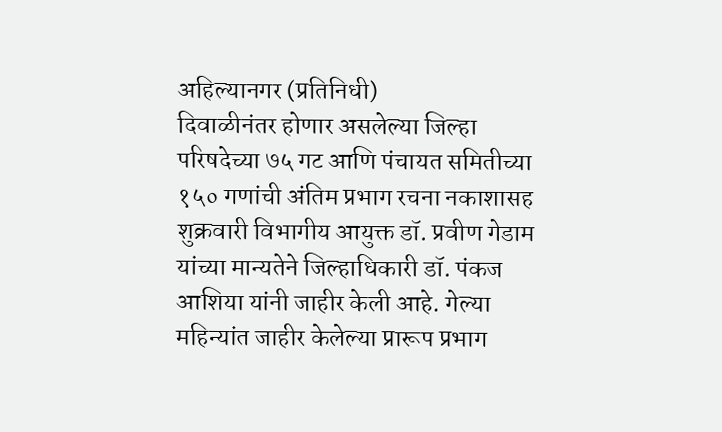अहिल्यानगर (प्रतिनिधी)
दिवाळीनंतर होणार असलेल्या जिल्हा परिषदेच्या ७५ गट आणि पंचायत समितीच्या १५० गणांची अंतिम प्रभाग रचना नकाशासह शुक्रवारी विभागीय आयुक्त डॉ. प्रवीण गेडाम यांच्या मान्यतेने जिल्हाधिकारी डॉ. पंकज आशिया यांनी जाहीर केली आहे. गेल्या महिन्यांत जाहीर केलेल्या प्रारूप प्रभाग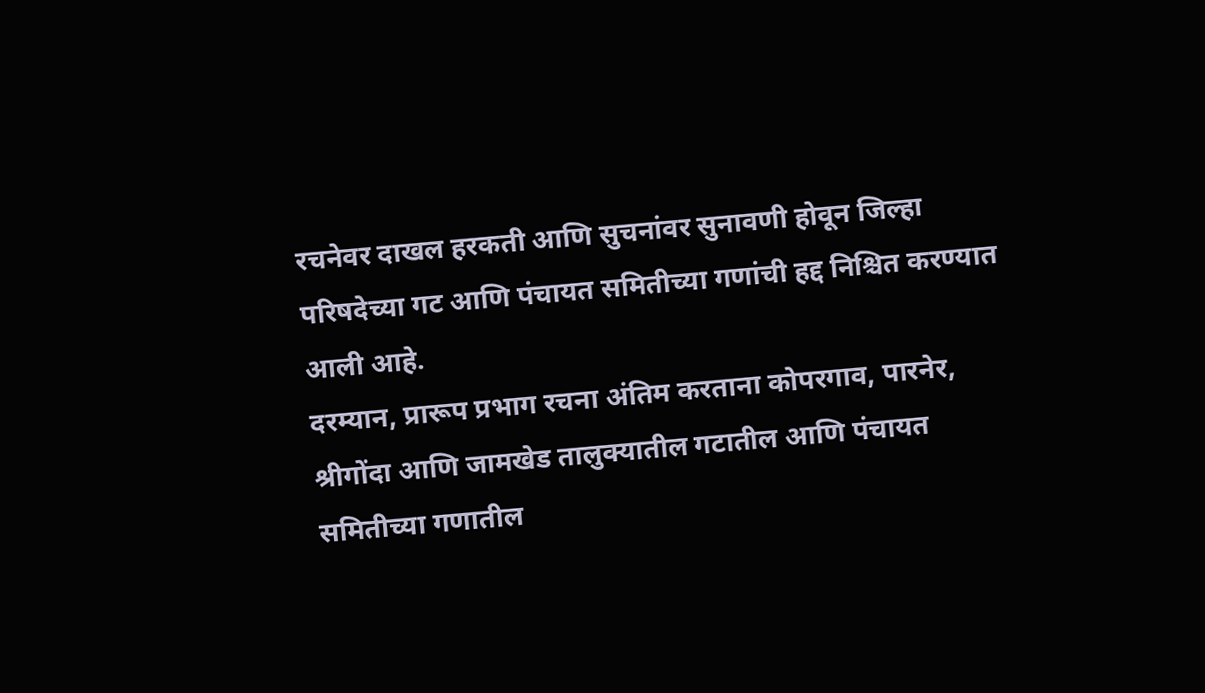रचनेवर दाखल हरकती आणि सुचनांवर सुनावणी होवून जिल्हा परिषदेच्या गट आणि पंचायत समितीच्या गणांची हद्द निश्चित करण्यात आली आहे.
दरम्यान, प्रारूप प्रभाग रचना अंतिम करताना कोपरगाव, पारनेर, श्रीगोंदा आणि जामखेड तालुक्यातील गटातील आणि पंचायत समितीच्या गणातील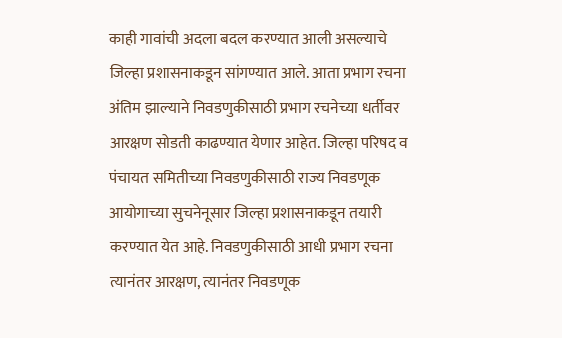काही गावांची अदला बदल करण्यात आली असल्याचे जिल्हा प्रशासनाकडून सांगण्यात आले. आता प्रभाग रचना अंतिम झाल्याने निवडणुकीसाठी प्रभाग रचनेच्या धर्तीवर आरक्षण सोडती काढण्यात येणार आहेत. जिल्हा परिषद व पंचायत समितीच्या निवडणुकीसाठी राज्य निवडणूक आयोगाच्या सुचनेनूसार जिल्हा प्रशासनाकडून तयारी करण्यात येत आहे. निवडणुकीसाठी आधी प्रभाग रचना त्यानंतर आरक्षण, त्यानंतर निवडणूक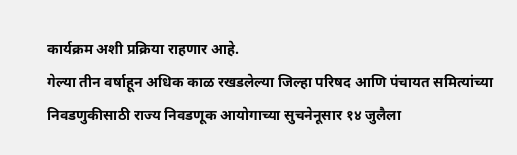कार्यक्रम अशी प्रक्रिया राहणार आहे.
गेल्या तीन वर्षाहून अधिक काळ रखडलेल्या जिल्हा परिषद आणि पंचायत समित्यांच्या निवडणुकीसाठी राज्य निवडणूक आयोगाच्या सुचनेनूसार १४ जुलैला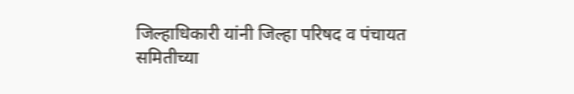जिल्हाधिकारी यांनी जिल्हा परिषद व पंचायत समितीच्या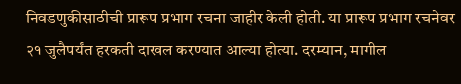निवडणुकीसाठीची प्रारूप प्रभाग रचना जाहीर केली होती. या प्रारूप प्रभाग रचनेवर २१ जुलैपर्यंत हरकती दाखल करण्यात आल्या होत्या. दरम्यान, मागील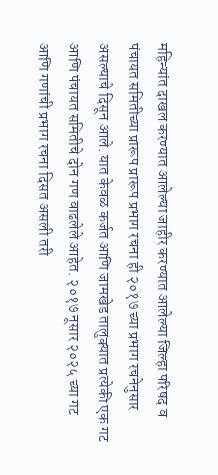महिन्यांत दाखल करण्यात आलेल्या जाहीर करण्यात आलेल्या जिल्हा परिषद व पंचायत समितीच्या प्रारूप प्रारूप प्रभाग रचना ही २०१७ च्या प्रभाग रचनेनुसार असल्याचे दिसून आले. यात केवळ कर्जत आणि जामखेड तालुक्यात प्रत्येकी एक गट आणि पंचायत समितीचे दोन गण वाढलेले आहेत. २०१७ नूसार २०२५ च्या गट आणि गणांची प्रभाग रचना दिसत असली तरी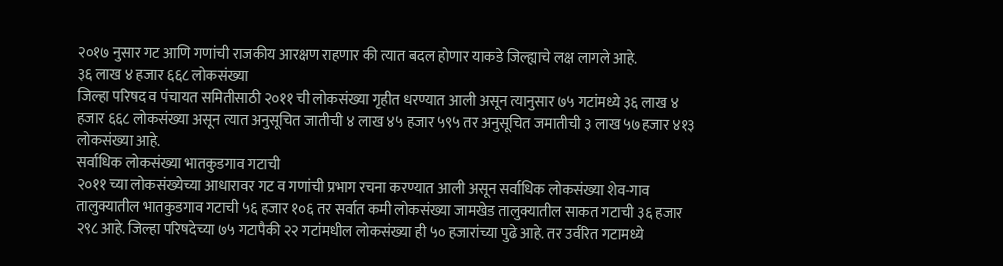२०१७ नुसार गट आणि गणांची राजकीय आरक्षण राहणार की त्यात बदल होणार याकडे जिल्ह्याचे लक्ष लागले आहे.
३६ लाख ४ हजार ६६८ लोकसंख्या
जिल्हा परिषद व पंचायत समितीसाठी २०११ ची लोकसंख्या गृहीत धरण्यात आली असून त्यानुसार ७५ गटांमध्ये ३६ लाख ४ हजार ६६८ लोकसंख्या असून त्यात अनुसूचित जातीची ४ लाख ४५ हजार ५९५ तर अनुसूचित जमातीची ३ लाख ५७हजार ४१३ लोकसंख्या आहे.
सर्वाधिक लोकसंख्या भातकुडगाव गटाची
२०११ च्या लोकसंख्येच्या आधारावर गट व गणांची प्रभाग रचना करण्यात आली असून सर्वाधिक लोकसंख्या शेव-गाव तालुक्यातील भातकुडगाव गटाची ५६ हजार १०६ तर सर्वात कमी लोकसंख्या जामखेड तालुक्यातील साकत गटाची ३६ हजार २९८ आहे. जिल्हा परिषदेच्या ७५ गटापैकी २२ गटांमधील लोकसंख्या ही ५० हजारांच्या पुढे आहे. तर उर्वरित गटामध्ये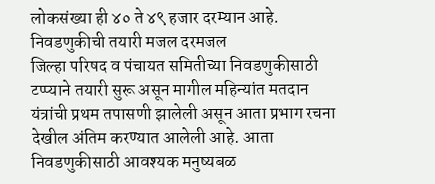लोकसंख्या ही ४० ते ४९ हजार दरम्यान आहे.
निवडणुकीची तयारी मजल दरमजल
जिल्हा परिषद व पंचायत समितीच्या निवडणुकीसाठी टप्प्याने तयारी सुरू असून मागील महिन्यांत मतदान यंत्रांची प्रथम तपासणी झालेली असून आता प्रभाग रचना देखील अंतिम करण्यात आलेली आहे. आता निवडणुकीसाठी आवश्यक मनुष्यबळ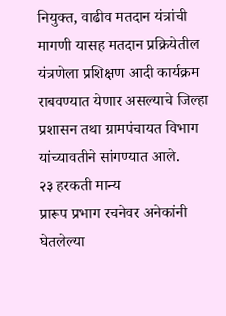नियुक्त, वाढीव मतदान यंत्रांची मागणी यासह मतदान प्रक्रियेतील यंत्रणेला प्रशिक्षण आदी कार्यक्रम राबवण्यात येणार असल्याचे जिल्हा प्रशासन तथा ग्रामपंचायत विभाग यांच्यावतीने सांगण्यात आले.
२३ हरकती मान्य
प्रारूप प्रभाग रचनेवर अनेकांनी घेतलेल्या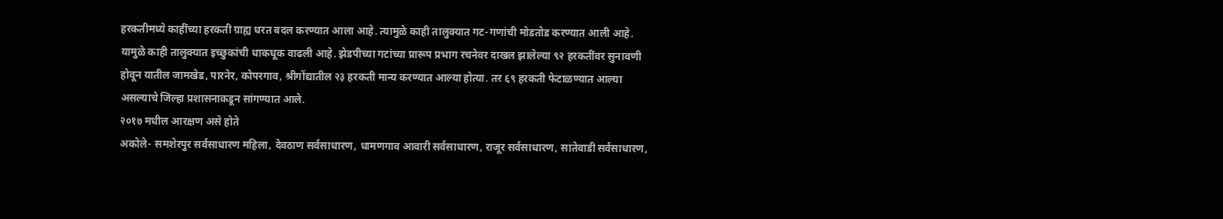हरकतीमध्ये काहींच्या हरकती ग्राह्य धरत बदल करण्यात आला आहे. त्यामुळे काही तालुक्यात गट-गणांची मोडतोड करण्यात आली आहे. यामुळे काही तालुक्यात इच्छुकांची धाकधूक वाढली आहे. झेडपीच्या गटांच्या प्रारूप प्रभाग रचनेवर दाखल झालेल्या ९२ हरकतींवर सुनावणी होवून यातील जामखेड, पारनेर, कोपरगाव, श्रीगोंद्यातील २३ हरकती मान्य करण्यात आल्या होत्या. तर ६९ हरकती फेटाळण्यात आल्या असल्याचे जिल्हा प्रशासनाकडून सांगण्यात आले.
२०१७ मधील आरक्षण असे होते
अकोले- समशेरपुर सर्वसाधारण महिला, देवठाण सर्वसाधारण, धामणगाव आवारी सर्वसाधारण, राजूर सर्वसाधारण, सातेवाडी सर्वसाधारण,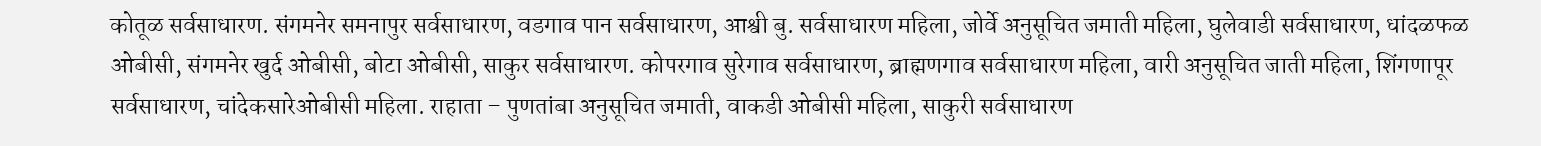कोतूळ सर्वसाधारण. संगमनेर समनापुर सर्वसाधारण, वडगाव पान सर्वसाधारण, आश्वी बु. सर्वसाधारण महिला, जोर्वे अनुसूचित जमाती महिला, घुलेवाडी सर्वसाधारण, धांदळफळ ओबीसी, संगमनेर खुर्द ओबीसी, बोटा ओबीसी, साकुर सर्वसाधारण. कोपरगाव सुरेगाव सर्वसाधारण, ब्राह्मणगाव सर्वसाधारण महिला, वारी अनुसूचित जाती महिला, शिंगणापूर सर्वसाधारण, चांदेकसारेओबीसी महिला. राहाता – पुणतांबा अनुसूचित जमाती, वाकडी ओबीसी महिला, साकुरी सर्वसाधारण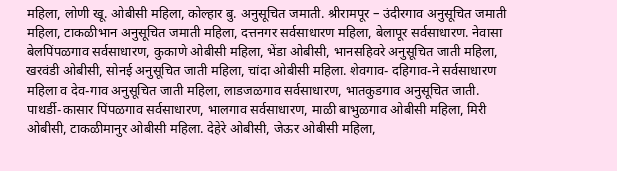महिला, लोणी खू. ओबीसी महिला, कोल्हार बु. अनुसूचित जमाती. श्रीरामपूर – उंदीरगाव अनुसूचित जमाती महिला, टाकळीभान अनुसूचित जमाती महिला, दत्तनगर सर्वसाधारण महिला, बेलापूर सर्वसाधारण. नेवासा बेलपिंपळगाव सर्वसाधारण, कुकाणे ओबीसी महिला, भेंडा ओबीसी, भानसहिवरे अनुसूचित जाती महिला, खरवंडी ओबीसी, सोनई अनुसूचित जाती महिला, चांदा ओबीसी महिला. शेवगाव- दहिगाव-ने सर्वसाधारण महिला व देव-गाव अनुसूचित जाती महिला, लाडजळगाव सर्वसाधारण, भातकुडगाव अनुसूचित जाती. पाथर्डी-कासार पिंपळगाव सर्वसाधारण, भालगाव सर्वसाधारण, माळी बाभुळगाव ओबीसी महिला, मिरी ओबीसी, टाकळीमानुर ओबीसी महिला. देहेरे ओबीसी, जेऊर ओबीसी महिला,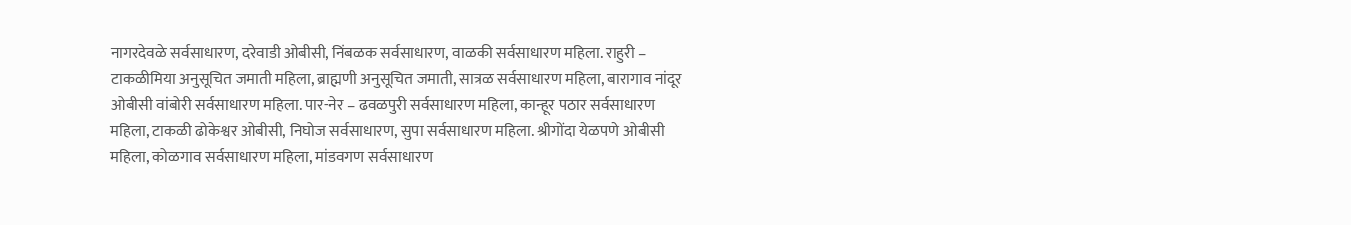नागरदेवळे सर्वसाधारण, दरेवाडी ओबीसी, निंबळक सर्वसाधारण, वाळकी सर्वसाधारण महिला. राहुरी – टाकळीमिया अनुसूचित जमाती महिला, ब्राह्मणी अनुसूचित जमाती, सात्रळ सर्वसाधारण महिला, बारागाव नांदूर ओबीसी वांबोरी सर्वसाधारण महिला. पार-नेर – ढवळपुरी सर्वसाधारण महिला, कान्हूर पठार सर्वसाधारण महिला, टाकळी ढोकेश्वर ओबीसी, निघोज सर्वसाधारण, सुपा सर्वसाधारण महिला. श्रीगोंदा येळपणे ओबीसी महिला, कोळगाव सर्वसाधारण महिला, मांडवगण सर्वसाधारण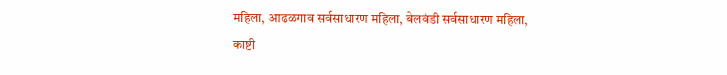महिला, आढळगाव सर्वसाधारण महिला, बेलवंडी सर्वसाधारण महिला, काष्टी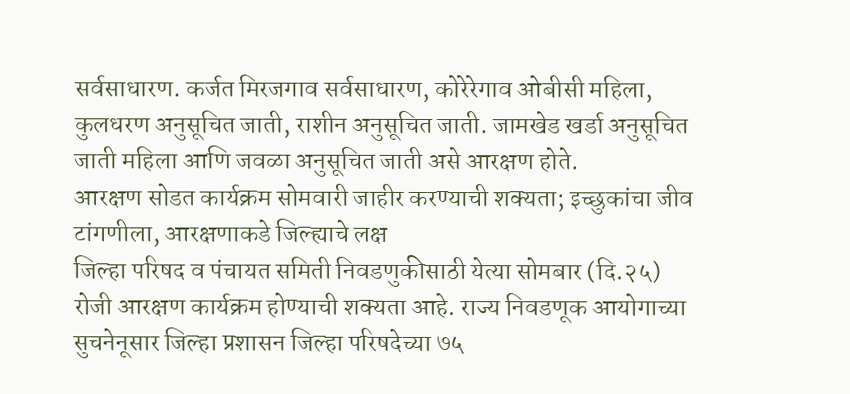सर्वसाधारण. कर्जत मिरजगाव सर्वसाधारण, कोरेरेगाव ओबीसी महिला, कुलधरण अनुसूचित जाती, राशीन अनुसूचित जाती. जामखेड खर्डा अनुसूचित जाती महिला आणि जवळा अनुसूचित जाती असे आरक्षण होते.
आरक्षण सोडत कार्यक्रम सोमवारी जाहीर करण्याची शक्यता; इच्छुकांचा जीव टांगणीला, आरक्षणाकडे जिल्ह्याचे लक्ष
जिल्हा परिषद व पंचायत समिती निवडणुकीसाठी येत्या सोमबार (दि.२५) रोजी आरक्षण कार्यक्रम होण्याची शक्यता आहे. राज्य निवडणूक आयोगाच्या सुचनेनूसार जिल्हा प्रशासन जिल्हा परिषदेच्या ७५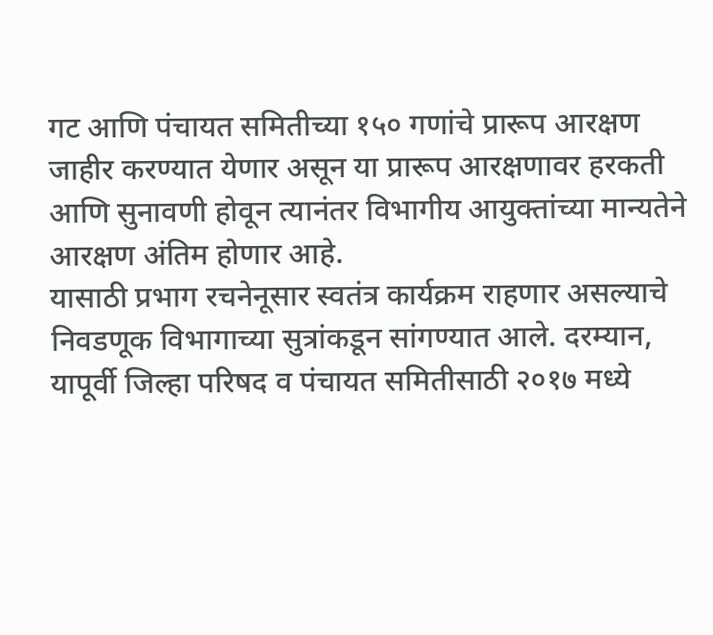गट आणि पंचायत समितीच्या १५० गणांचे प्रारूप आरक्षण जाहीर करण्यात येणार असून या प्रारूप आरक्षणावर हरकती आणि सुनावणी होवून त्यानंतर विभागीय आयुक्तांच्या मान्यतेने आरक्षण अंतिम होणार आहे.
यासाठी प्रभाग रचनेनूसार स्वतंत्र कार्यक्रम राहणार असल्याचे निवडणूक विभागाच्या सुत्रांकडून सांगण्यात आले. दरम्यान, यापूर्वी जिल्हा परिषद व पंचायत समितीसाठी २०१७ मध्ये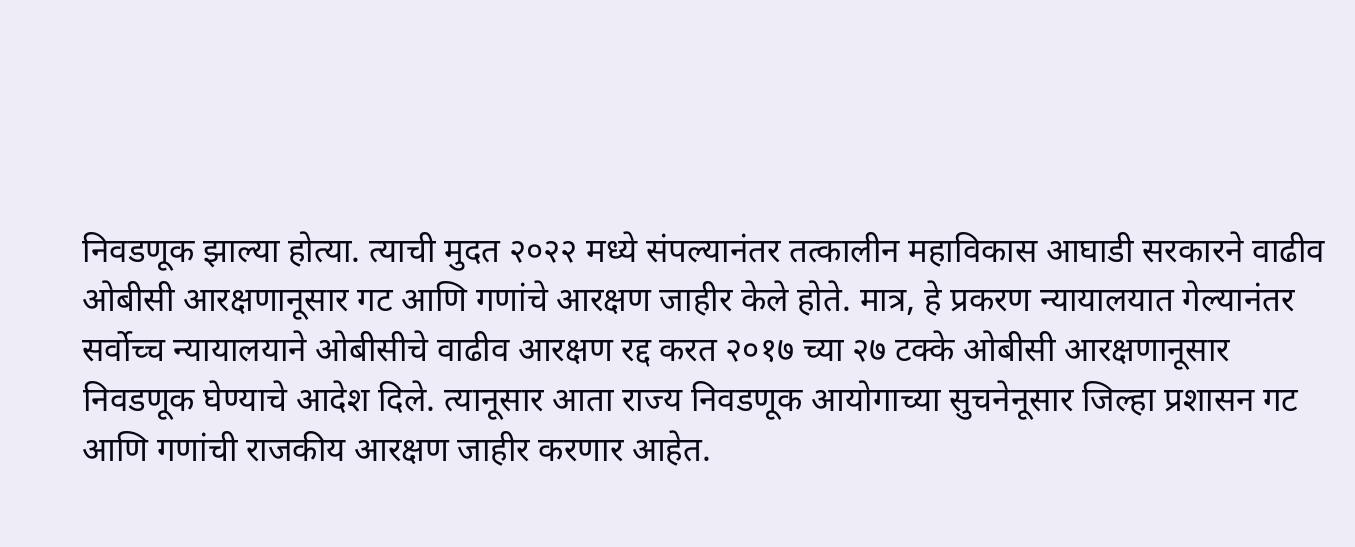निवडणूक झाल्या होत्या. त्याची मुदत २०२२ मध्ये संपल्यानंतर तत्कालीन महाविकास आघाडी सरकारने वाढीव ओबीसी आरक्षणानूसार गट आणि गणांचे आरक्षण जाहीर केले होते. मात्र, हे प्रकरण न्यायालयात गेल्यानंतर सर्वोच्च न्यायालयाने ओबीसीचे वाढीव आरक्षण रद्द करत २०१७ च्या २७ टक्के ओबीसी आरक्षणानूसार निवडणूक घेण्याचे आदेश दिले. त्यानूसार आता राज्य निवडणूक आयोगाच्या सुचनेनूसार जिल्हा प्रशासन गट आणि गणांची राजकीय आरक्षण जाहीर करणार आहेत.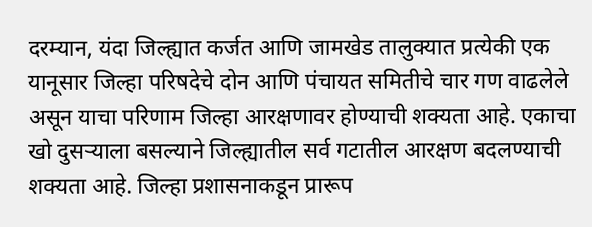दरम्यान, यंदा जिल्ह्यात कर्जत आणि जामखेड तालुक्यात प्रत्येकी एक यानूसार जिल्हा परिषदेचे दोन आणि पंचायत समितीचे चार गण वाढलेले असून याचा परिणाम जिल्हा आरक्षणावर होण्याची शक्यता आहे. एकाचा खो दुसऱ्याला बसल्याने जिल्ह्यातील सर्व गटातील आरक्षण बदलण्याची शक्यता आहे. जिल्हा प्रशासनाकडून प्रारूप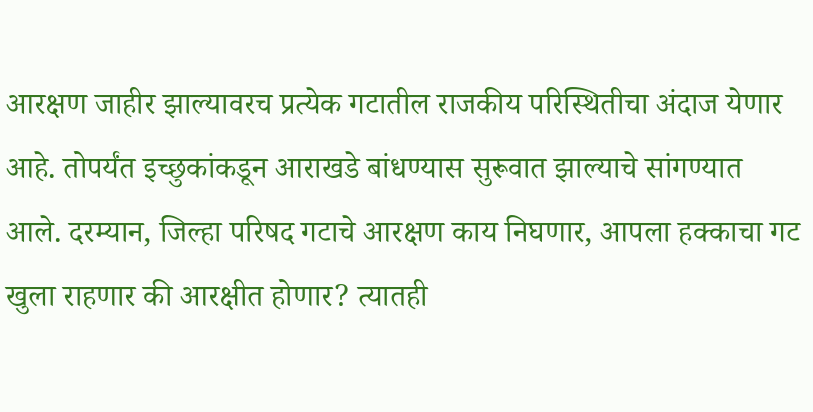आरक्षण जाहीर झाल्यावरच प्रत्येक गटातील राजकीय परिस्थितीचा अंदाज येणार आहे. तोपर्यंत इच्छुकांकडून आराखडे बांधण्यास सुरूवात झाल्याचे सांगण्यात आले. दरम्यान, जिल्हा परिषद गटाचे आरक्षण काय निघणार, आपला हक्काचा गट खुला राहणार की आरक्षीत होणार? त्यातही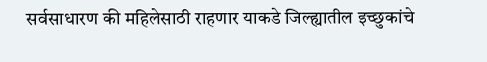सर्वसाधारण की महिलेसाठी राहणार याकडे जिल्ह्यातील इच्छुकांचे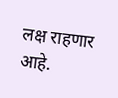लक्ष राहणार आहे.